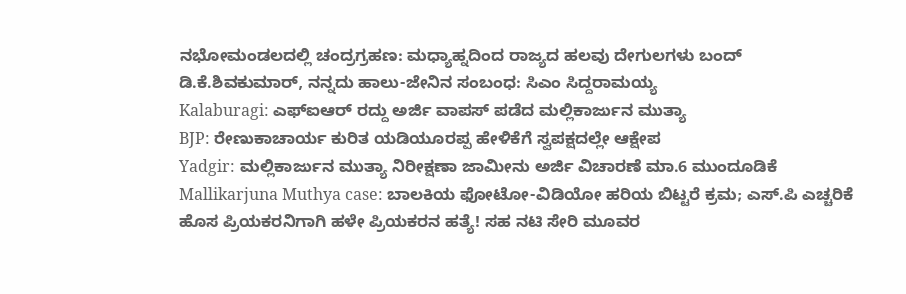ನಭೋಮಂಡಲದಲ್ಲಿ ಚಂದ್ರಗ್ರಹಣ: ಮಧ್ಯಾಹ್ನದಿಂದ ರಾಜ್ಯದ ಹಲವು ದೇಗುಲಗಳು ಬಂದ್
ಡಿ.ಕೆ.ಶಿವಕುಮಾರ್, ನನ್ನದು ಹಾಲು-ಜೇನಿನ ಸಂಬಂಧ: ಸಿಎಂ ಸಿದ್ದರಾಮಯ್ಯ
Kalaburagi: ಎಫ್ಐಆರ್ ರದ್ದು ಅರ್ಜಿ ವಾಪಸ್ ಪಡೆದ ಮಲ್ಲಿಕಾರ್ಜುನ ಮುತ್ಯಾ
BJP: ರೇಣುಕಾಚಾರ್ಯ ಕುರಿತ ಯಡಿಯೂರಪ್ಪ ಹೇಳಿಕೆಗೆ ಸ್ವಪಕ್ಷದಲ್ಲೇ ಆಕ್ಷೇಪ
Yadgir: ಮಲ್ಲಿಕಾರ್ಜುನ ಮುತ್ಯಾ ನಿರೀಕ್ಷಣಾ ಜಾಮೀನು ಅರ್ಜಿ ವಿಚಾರಣೆ ಮಾ.6 ಮುಂದೂಡಿಕೆ
Mallikarjuna Muthya case: ಬಾಲಕಿಯ ಫೋಟೋ-ವಿಡಿಯೋ ಹರಿಯ ಬಿಟ್ಟರೆ ಕ್ರಮ; ಎಸ್.ಪಿ ಎಚ್ಚರಿಕೆ
ಹೊಸ ಪ್ರಿಯಕರನಿಗಾಗಿ ಹಳೇ ಪ್ರಿಯಕರನ ಹತ್ಯೆ! ಸಹ ನಟಿ ಸೇರಿ ಮೂವರ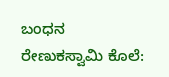ಬಂಧನ
ರೇಣುಕಸ್ವಾಮಿ ಕೊಲೆ: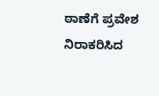ಠಾಣೆಗೆ ಪ್ರವೇಶ ನಿರಾಕರಿಸಿದ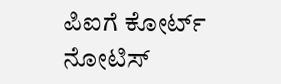ಪಿಐಗೆ ಕೋರ್ಟ್ ನೋಟಿಸ್